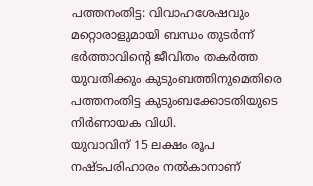പത്തനംതിട്ട: വിവാഹശേഷവും മറ്റൊരാളുമായി ബന്ധം തുടർന്ന് ഭർത്താവിന്റെ ജീവിതം തകർത്ത യുവതിക്കും കുടുംബത്തിനുമെതിരെ പത്തനംതിട്ട കുടുംബക്കോടതിയുടെ നിർണായക വിധി.
യുവാവിന് 15 ലക്ഷം രൂപ നഷ്ടപരിഹാരം നൽകാനാണ്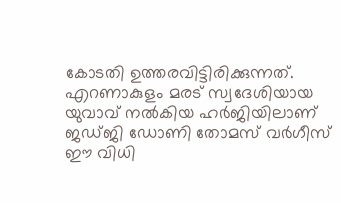കോടതി ഉത്തരവിട്ടിരിക്കുന്നത്.
എറണാകുളം മരട് സ്വദേശിയായ യുവാവ് നൽകിയ ഹർജിയിലാണ് ജഡ്ജി ഡോണി തോമസ് വർഗീസ് ഈ വിധി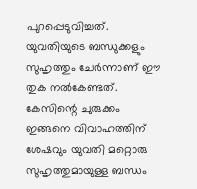പുറപ്പെടുവിച്ചത്. യുവതിയുടെ ബന്ധുക്കളും സുഹൃത്തും ചേർന്നാണ് ഈ തുക നൽകേണ്ടത്.
കേസിന്റെ ചുരുക്കം ഇങ്ങനെ വിവാഹത്തിന് ശേഷവും യുവതി മറ്റൊരു സുഹൃത്തുമായുള്ള ബന്ധം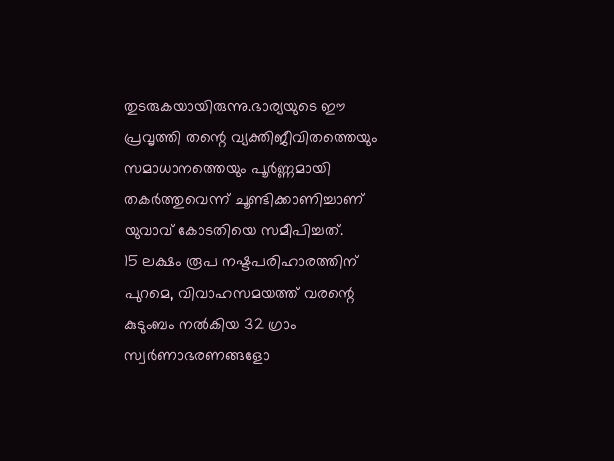തുടരുകയായിരുന്നു.ഭാര്യയുടെ ഈ പ്രവൃത്തി തന്റെ വ്യക്തിജീവിതത്തെയും സമാധാനത്തെയും പൂർണ്ണമായി തകർത്തുവെന്ന് ചൂണ്ടിക്കാണിച്ചാണ് യുവാവ് കോടതിയെ സമീപിച്ചത്.
15 ലക്ഷം രൂപ നഷ്ടപരിഹാരത്തിന് പുറമെ, വിവാഹസമയത്ത് വരന്റെ കുടുംബം നൽകിയ 32 ഗ്രാം സ്വർണാഭരണങ്ങളോ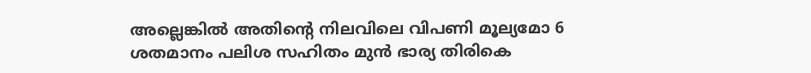അല്ലെങ്കിൽ അതിന്റെ നിലവിലെ വിപണി മൂല്യമോ 6 ശതമാനം പലിശ സഹിതം മുൻ ഭാര്യ തിരികെ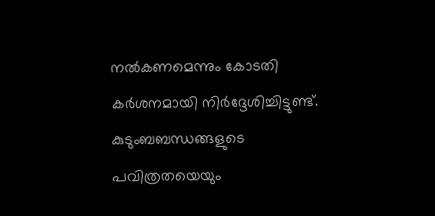നൽകണമെന്നും കോടതി കർശനമായി നിർദ്ദേശിച്ചിട്ടുണ്ട്.
കുടുംബബന്ധങ്ങളുടെ പവിത്രതയെയും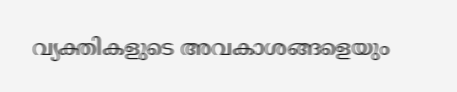വ്യക്തികളുടെ അവകാശങ്ങളെയും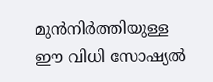മുൻനിർത്തിയുള്ള ഈ വിധി സോഷ്യൽ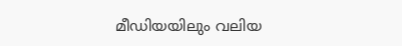മീഡിയയിലും വലിയ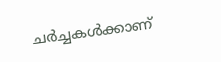ചർച്ചകൾക്കാണ്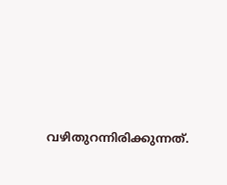വഴിതുറന്നിരിക്കുന്നത്.